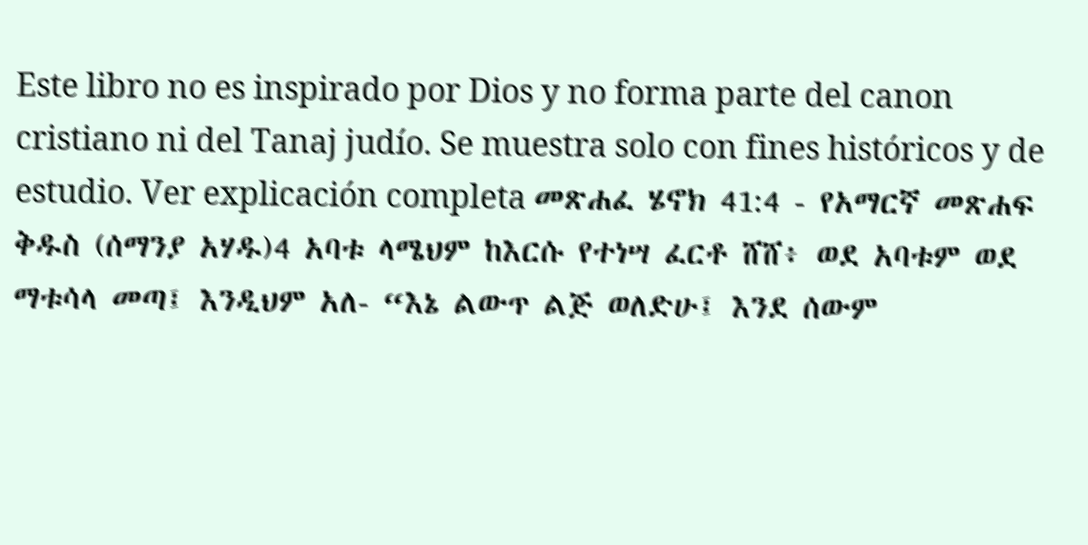Este libro no es inspirado por Dios y no forma parte del canon cristiano ni del Tanaj judío. Se muestra solo con fines históricos y de estudio. Ver explicación completa መጽሐፈ ሄኖክ 41:4 - የአማርኛ መጽሐፍ ቅዱስ (ሰማንያ አሃዱ)4 አባቱ ላሜህም ከእርሱ የተነሣ ፈርቶ ሸሸ፥ ወደ አባቱም ወደ ማቱሳላ መጣ፤ እንዲህም አለ- “እኔ ልውጥ ልጅ ወለድሁ፤ እንደ ሰውም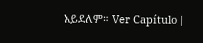አይደለም። Ver Capítulo |